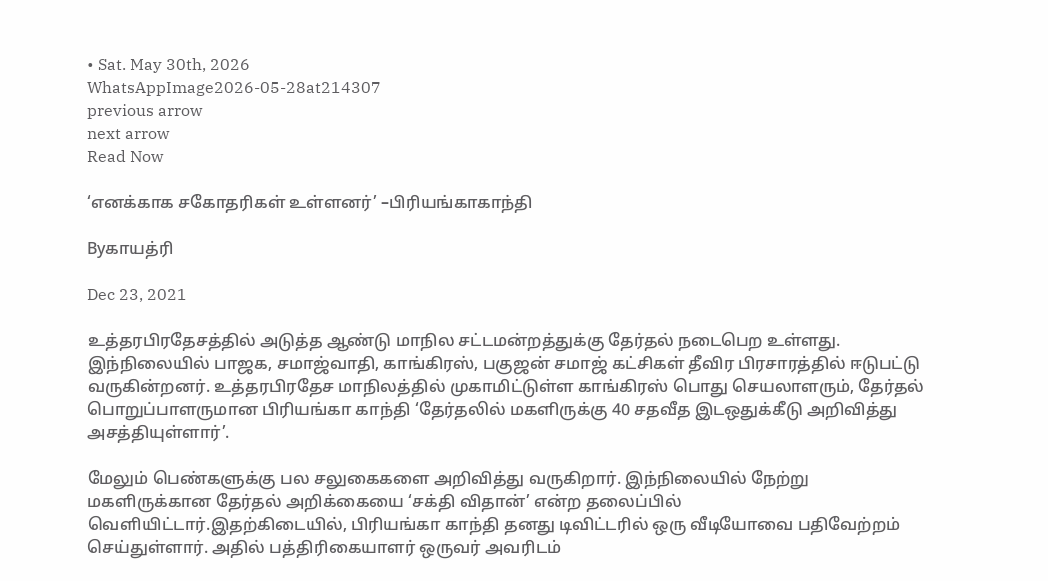• Sat. May 30th, 2026
WhatsAppImage2026-05-28at214307
previous arrow
next arrow
Read Now

‘எனக்காக சகோதரிகள் உள்ளனர்’ –பிரியங்காகாந்தி

Byகாயத்ரி

Dec 23, 2021

உத்தரபிரதேசத்தில் அடுத்த ஆண்டு மாநில சட்டமன்றத்துக்கு தேர்தல் நடைபெற உள்ளது. இந்நிலையில் பாஜக, சமாஜ்வாதி, காங்கிரஸ், பகுஜன் சமாஜ் கட்சிகள் தீவிர பிரசாரத்தில் ஈடுபட்டு வருகின்றனர். உத்தரபிரதேச மாநிலத்தில் முகாமிட்டுள்ள காங்கிரஸ் பொது செயலாளரும், தேர்தல் பொறுப்பாளருமான பிரியங்கா காந்தி ‘தேர்தலில் மகளிருக்கு 40 சதவீத இடஒதுக்கீடு அறிவித்து அசத்தியுள்ளார்’.

மேலும் பெண்களுக்கு பல சலுகைகளை அறிவித்து வருகிறார். இந்நிலையில் நேற்று மகளிருக்கான தேர்தல் அறிக்கையை ‘சக்தி விதான்’ என்ற தலைப்பில் வெளியிட்டார்.இதற்கிடையில், பிரியங்கா காந்தி தனது டிவிட்டரில் ஒரு வீடியோவை பதிவேற்றம் செய்துள்ளார். அதில் பத்திரிகையாளர் ஒருவர் அவரிடம்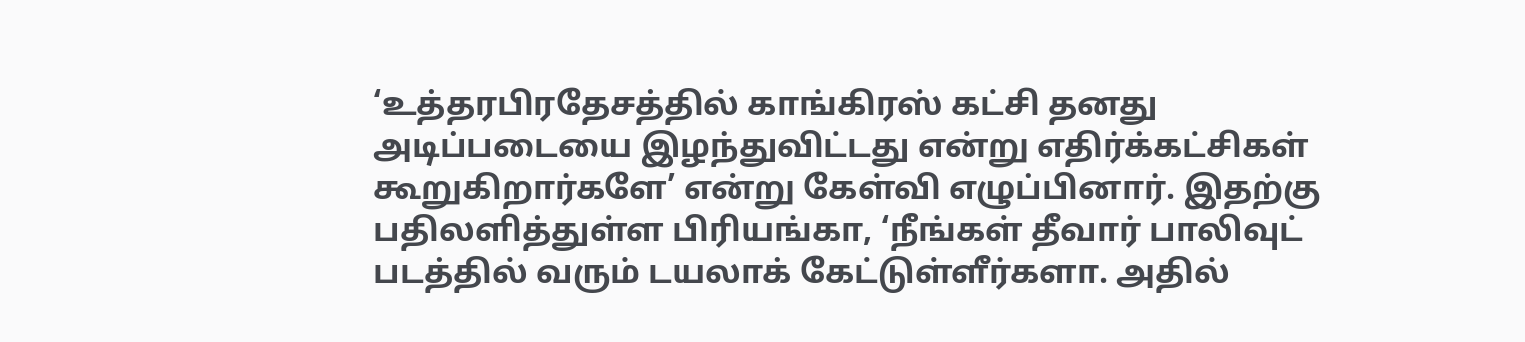‘உத்தரபிரதேசத்தில் காங்கிரஸ் கட்சி தனது அடிப்படையை இழந்துவிட்டது என்று எதிர்க்கட்சிகள் கூறுகிறார்களே’ என்று கேள்வி எழுப்பினார். இதற்கு பதிலளித்துள்ள பிரியங்கா, ‘நீங்கள் தீவார் பாலிவுட் படத்தில் வரும் டயலாக் கேட்டுள்ளீர்களா. அதில்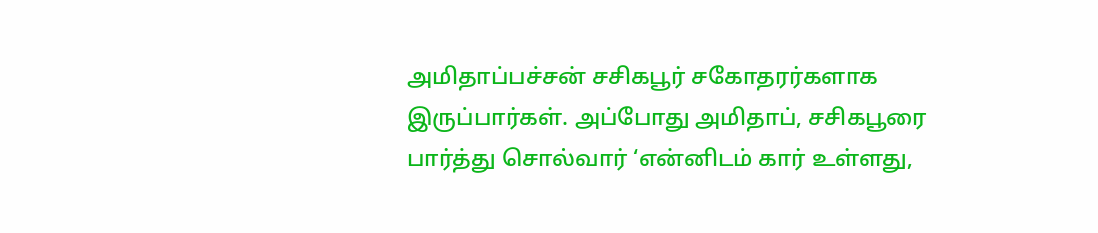அமிதாப்பச்சன் சசிகபூர் சகோதரர்களாக இருப்பார்கள். அப்போது அமிதாப், சசிகபூரை பார்த்து சொல்வார் ‘என்னிடம் கார் உள்ளது,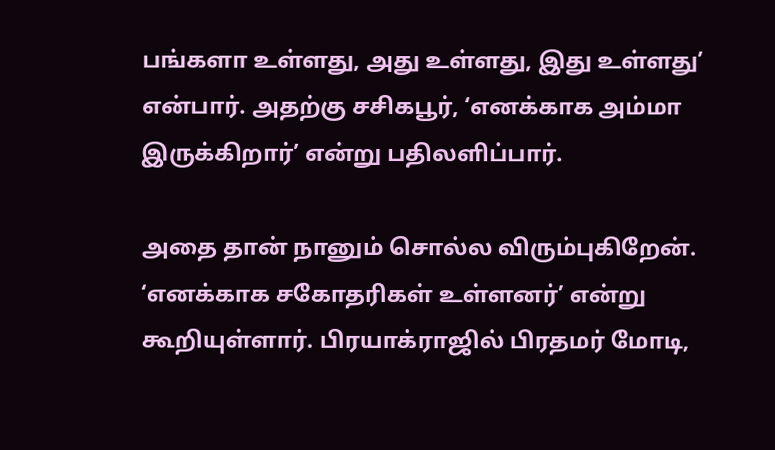பங்களா உள்ளது, அது உள்ளது, இது உள்ளது’ என்பார். அதற்கு சசிகபூர், ‘எனக்காக அம்மா இருக்கிறார்’ என்று பதிலளிப்பார்.

அதை தான் நானும் சொல்ல விரும்புகிறேன். ‘எனக்காக சகோதரிகள் உள்ளனர்’ என்று கூறியுள்ளார். பிரயாக்ராஜில் பிரதமர் மோடி,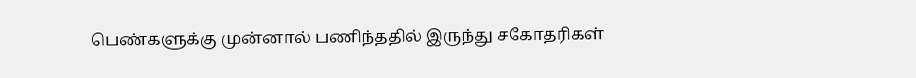பெண்களுக்கு முன்னால் பணிந்ததில் இருந்து சகோதரிகள்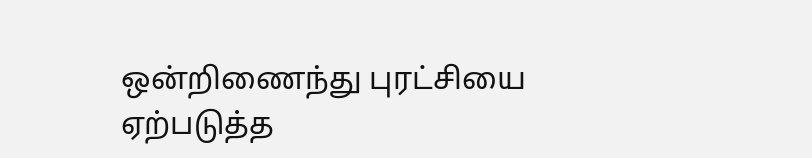ஒன்றிணைந்து புரட்சியை ஏற்படுத்த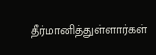தீர்மானித்துள்ளார்கள்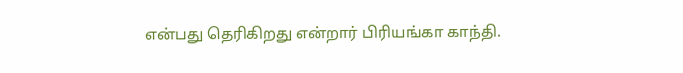என்பது தெரிகிறது என்றார் பிரியங்கா காந்தி.